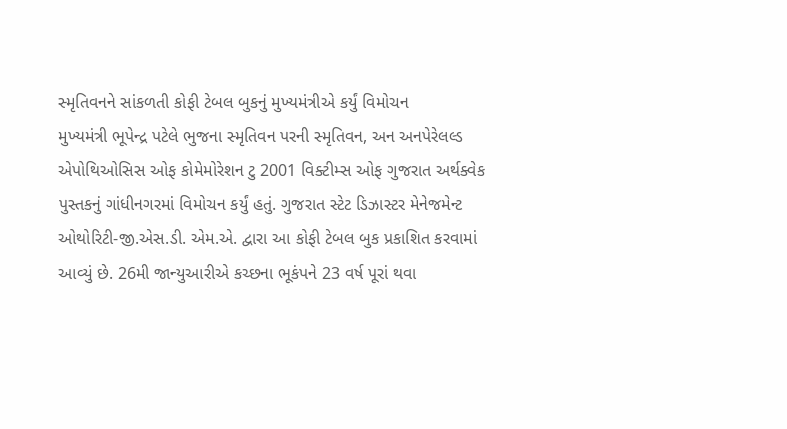સ્મૃતિવનને સાંકળતી કોફી ટેબલ બુકનું મુખ્યમંત્રીએ કર્યું વિમોચન
મુખ્યમંત્રી ભૂપેન્દ્ર પટેલે ભુજના સ્મૃતિવન પરની સ્મૃતિવન, અન અનપેરેલલ્ડ એપોથિઓસિસ ઓફ કોમેમોરેશન ટુ 2001 વિક્ટીમ્સ ઓફ ગુજરાત અર્થક્વેક પુસ્તકનું ગાંધીનગરમાં વિમોચન કર્યું હતું. ગુજરાત સ્ટેટ ડિઝાસ્ટર મેનેજમેન્ટ ઓથોરિટી-જી.એસ.ડી. એમ.એ. દ્વારા આ કોફી ટેબલ બુક પ્રકાશિત કરવામાં આવ્યું છે. 26મી જાન્યુઆરીએ કચ્છના ભૂકંપને 23 વર્ષ પૂરાં થવા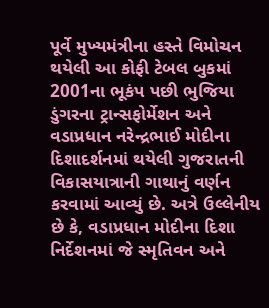પૂર્વે મુખ્યમંત્રીના હસ્તે વિમોચન થયેલી આ કોફી ટેબલ બુકમાં 2001ના ભૂકંપ પછી ભુજિયા ડુંગરના ટ્રાન્સફોર્મેશન અને વડાપ્રધાન નરેન્દ્રભાઈ મોદીના દિશાદર્શનમાં થયેલી ગુજરાતની વિકાસયાત્રાની ગાથાનું વર્ણન કરવામાં આવ્યું છે. અત્રે ઉલ્લેનીય છે કે, વડાપ્રધાન મોદીના દિશા નિર્દેશનમાં જે સ્મૃતિવન અને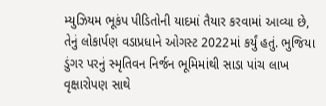મ્યુઝિયમ ભૂકંપ પીડિતોની યાદમાં તૈયાર કરવામાં આવ્યા છે, તેનું લોકાર્પણ વડાપ્રધાને ઓગસ્ટ 2022માં કર્યું હતું. ભુજિયા ડુંગર પરનું સ્મૃતિવન નિર્જન ભૂમિમાંથી સાડા પાંચ લાખ વૃક્ષારોપણ સાથે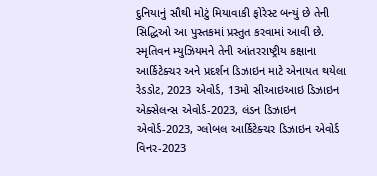દુનિયાનું સૌથી મોટું મિયાવાકી ફોરેસ્ટ બન્યું છે તેની સિદ્ધિઓ આ પુસ્તકમાં પ્રસ્તુત કરવામાં આવી છે. સ્મૃતિવન મ્યુઝિયમને તેની આંતરરાષ્ટ્રીય કક્ષાના આર્કિટેક્ચર અને પ્રદર્શન ડિઝાઇન માટે એનાયત થયેલા રેડડોટ, 2023 એવોર્ડ, 13મો સીઆઇઆઇ ડિઝાઇન એક્સેલન્સ એવોર્ડ-2023, લંડન ડિઝાઇન એવોર્ડ-2023, ગ્લોબલ આર્કિટેક્ચર ડિઝાઇન એવોર્ડ વિનર-2023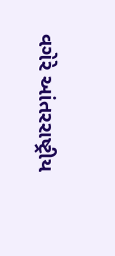વગેરે આંતરરાષ્ટ્રીય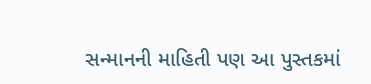સન્માનની માહિતી પણ આ પુસ્તકમાં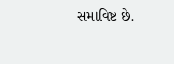સમાવિષ્ટ છે.